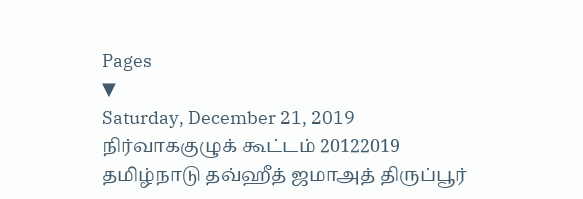Pages
▼
Saturday, December 21, 2019
நிர்வாககுழுக் கூட்டம் 20122019
தமிழ்நாடு தவ்ஹீத் ஜமாஅத் திருப்பூர்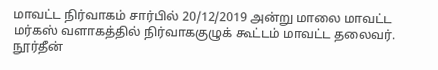மாவட்ட நிர்வாகம் சார்பில் 20/12/2019 அன்று மாலை மாவட்ட மர்கஸ் வளாகத்தில் நிர்வாககுழுக் கூட்டம் மாவட்ட தலைவர். நூர்தீன்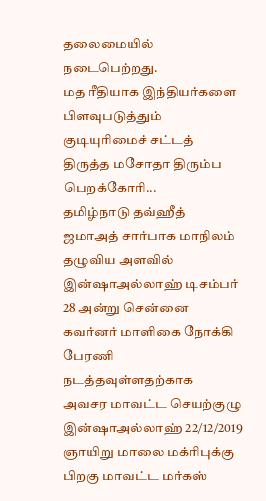தலைமையில் நடைபெற்றது.
மத ரீதியாக இந்தியர்களை பிளவுபடுத்தும் குடியுரிமைச் சட்டத் திருத்த மசோதா திரும்ப பெறக்கோரி...
தமிழ்நாடு தவ்ஹீத் ஜமாஅத் சார்பாக மாநிலம் தழுவிய அளவில் இன்ஷாஅல்லாஹ் டிசம்பர் 28 அன்று சென்னை கவர்னர் மாளிகை நோக்கி பேரணி நடத்தவுள்ளதற்காக
அவசர மாவட்ட செயற்குழு இன்ஷாஅல்லாஹ் 22/12/2019 ஞாயிறு மாலை மக்ரிபுக்கு பிறகு மாவட்ட மர்கஸ்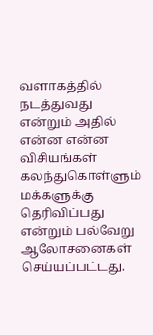வளாகத்தில் நடத்துவது என்றும் அதில் என்ன என்ன விசியங்கள் கலந்துகொள்ளும் மக்களுக்கு தெரிவிப்பது என்றும் பல்வேறு ஆலோசனைகள் செய்யப்பட்டது.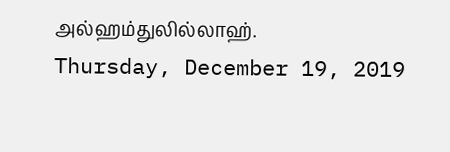அல்ஹம்துலில்லாஹ்.
Thursday, December 19, 2019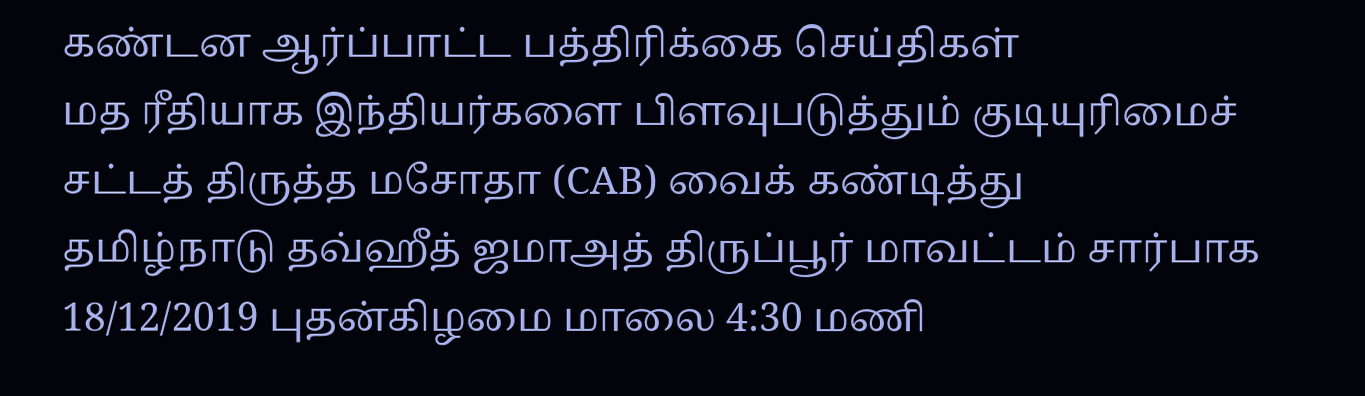கண்டன ஆர்ப்பாட்ட பத்திரிக்கை செய்திகள்
மத ரீதியாக இந்தியர்களை பிளவுபடுத்தும் குடியுரிமைச் சட்டத் திருத்த மசோதா (CAB) வைக் கண்டித்து
தமிழ்நாடு தவ்ஹீத் ஜமாஅத் திருப்பூர் மாவட்டம் சார்பாக 18/12/2019 புதன்கிழமை மாலை 4:30 மணி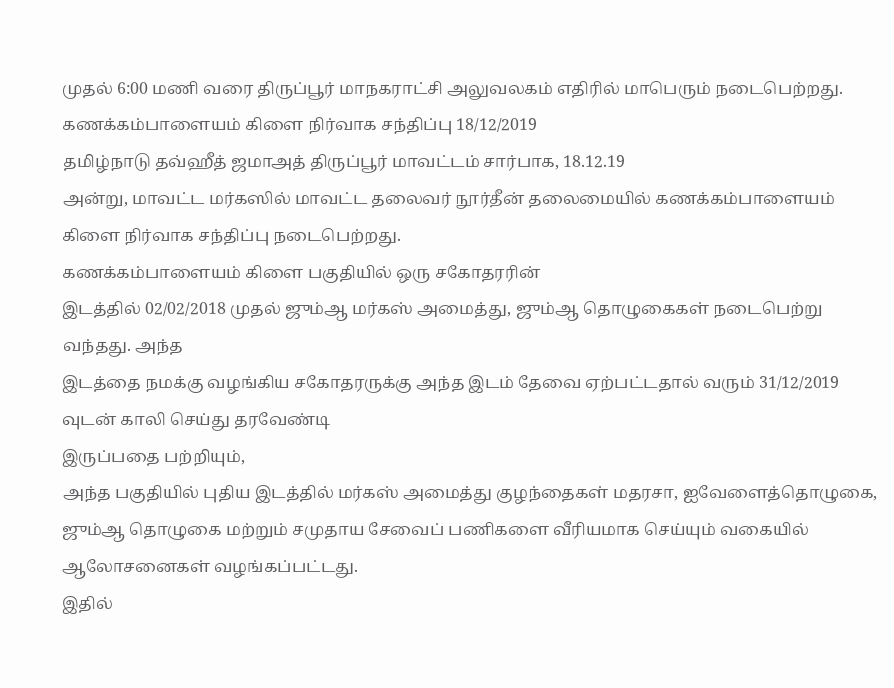முதல் 6:00 மணி வரை திருப்பூர் மாநகராட்சி அலுவலகம் எதிரில் மாபெரும் நடைபெற்றது.
கணக்கம்பாளையம் கிளை நிர்வாக சந்திப்பு 18/12/2019
தமிழ்நாடு தவ்ஹீத் ஜமாஅத் திருப்பூர் மாவட்டம் சார்பாக, 18.12.19
அன்று, மாவட்ட மர்கஸில் மாவட்ட தலைவர் நூர்தீன் தலைமையில் கணக்கம்பாளையம் கிளை நிர்வாக சந்திப்பு நடைபெற்றது.
கணக்கம்பாளையம் கிளை பகுதியில் ஒரு சகோதரரின்
இடத்தில் 02/02/2018 முதல் ஜும்ஆ மர்கஸ் அமைத்து, ஜும்ஆ தொழுகைகள் நடைபெற்று வந்தது. அந்த
இடத்தை நமக்கு வழங்கிய சகோதரருக்கு அந்த இடம் தேவை ஏற்பட்டதால் வரும் 31/12/2019 வுடன் காலி செய்து தரவேண்டி
இருப்பதை பற்றியும்,
அந்த பகுதியில் புதிய இடத்தில் மர்கஸ் அமைத்து குழந்தைகள் மதரசா, ஐவேளைத்தொழுகை, ஜும்ஆ தொழுகை மற்றும் சமுதாய சேவைப் பணிகளை வீரியமாக செய்யும் வகையில் ஆலோசனைகள் வழங்கப்பட்டது.
இதில்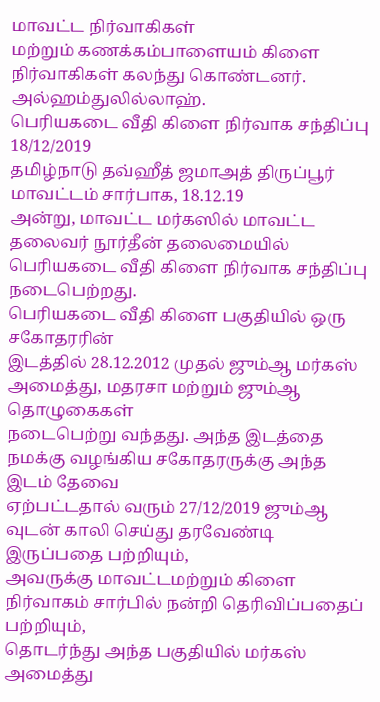மாவட்ட நிர்வாகிகள்
மற்றும் கணக்கம்பாளையம் கிளை நிர்வாகிகள் கலந்து கொண்டனர்.
அல்ஹம்துலில்லாஹ்.
பெரியகடை வீதி கிளை நிர்வாக சந்திப்பு 18/12/2019
தமிழ்நாடு தவ்ஹீத் ஜமாஅத் திருப்பூர் மாவட்டம் சார்பாக, 18.12.19
அன்று, மாவட்ட மர்கஸில் மாவட்ட தலைவர் நூர்தீன் தலைமையில் பெரியகடை வீதி கிளை நிர்வாக சந்திப்பு நடைபெற்றது.
பெரியகடை வீதி கிளை பகுதியில் ஒரு சகோதரரின்
இடத்தில் 28.12.2012 முதல் ஜும்ஆ மர்கஸ் அமைத்து, மதரசா மற்றும் ஜும்ஆ தொழுகைகள்
நடைபெற்று வந்தது. அந்த இடத்தை நமக்கு வழங்கிய சகோதரருக்கு அந்த இடம் தேவை
ஏற்பட்டதால் வரும் 27/12/2019 ஜும்ஆ வுடன் காலி செய்து தரவேண்டி இருப்பதை பற்றியும்,
அவருக்கு மாவட்டமற்றும் கிளை நிர்வாகம் சார்பில் நன்றி தெரிவிப்பதைப் பற்றியும்,
தொடர்ந்து அந்த பகுதியில் மர்கஸ் அமைத்து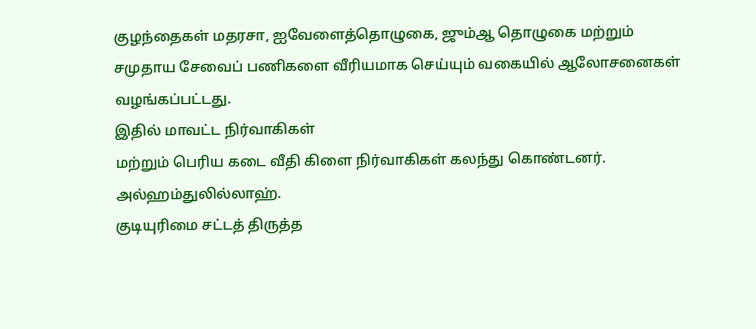குழந்தைகள் மதரசா, ஐவேளைத்தொழுகை, ஜும்ஆ தொழுகை மற்றும் சமுதாய சேவைப் பணிகளை வீரியமாக செய்யும் வகையில் ஆலோசனைகள் வழங்கப்பட்டது.
இதில் மாவட்ட நிர்வாகிகள்
மற்றும் பெரிய கடை வீதி கிளை நிர்வாகிகள் கலந்து கொண்டனர்.
அல்ஹம்துலில்லாஹ்.
குடியுரிமை சட்டத் திருத்த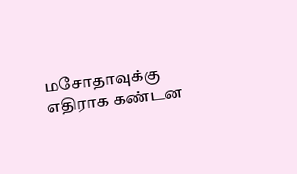மசோதாவுக்கு எதிராக கண்டன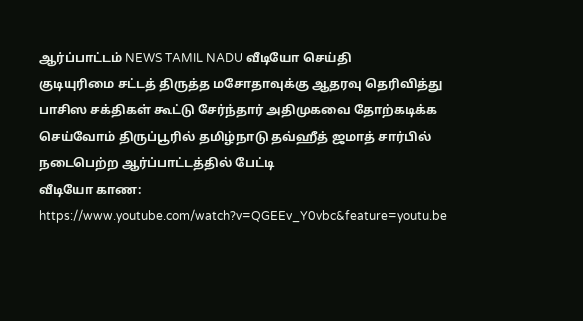ஆர்ப்பாட்டம் NEWS TAMIL NADU வீடியோ செய்தி
குடியுரிமை சட்டத் திருத்த மசோதாவுக்கு ஆதரவு தெரிவித்து பாசிஸ சக்திகள் கூட்டு சேர்ந்தார் அதிமுகவை தோற்கடிக்க செய்வோம் திருப்பூரில் தமிழ்நாடு தவ்ஹீத் ஜமாத் சார்பில் நடைபெற்ற ஆர்ப்பாட்டத்தில் பேட்டி
வீடியோ காண: https://www.youtube.com/watch?v=QGEEv_Y0vbc&feature=youtu.be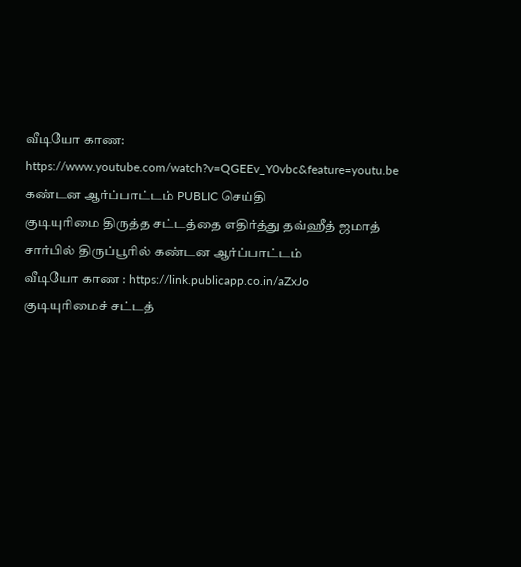வீடியோ காண: https://www.youtube.com/watch?v=QGEEv_Y0vbc&feature=youtu.be
கண்டன ஆர்ப்பாட்டம் PUBLIC செய்தி
குடியுரிமை திருத்த சட்டத்தை எதிர்த்து தவ்ஹீத் ஜமாத் சார்பில் திருப்பூரில் கண்டன ஆர்ப்பாட்டம்
வீடியோ காண : https://link.publicapp.co.in/aZxJo
குடியுரிமைச் சட்டத்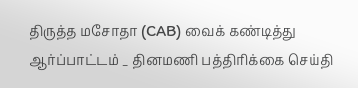திருத்த மசோதா (CAB) வைக் கண்டித்து ஆர்ப்பாட்டம் _ தினமணி பத்திரிக்கை செய்தி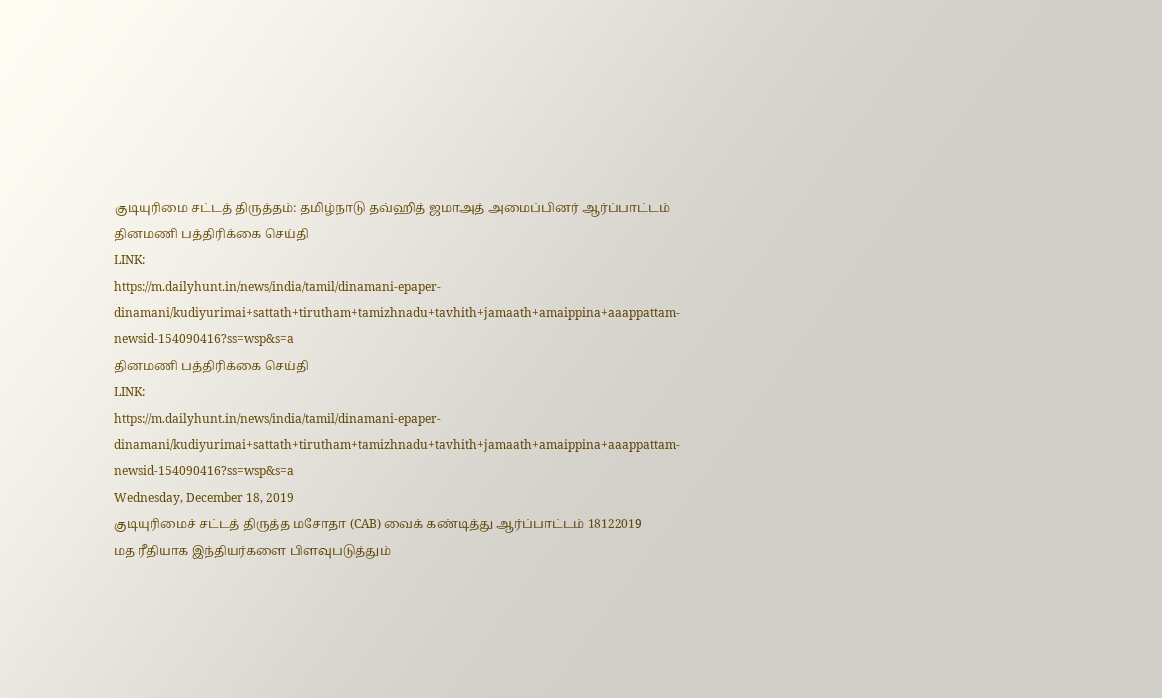குடியுரிமை சட்டத் திருத்தம்: தமிழ்நாடு தவ்ஹித் ஜமாஅத் அமைப்பினர் ஆர்ப்பாட்டம்
தினமணி பத்திரிக்கை செய்தி
LINK:
https://m.dailyhunt.in/news/india/tamil/dinamani-epaper-dinamani/kudiyurimai+sattath+tirutham+tamizhnadu+tavhith+jamaath+amaippina+aaappattam-newsid-154090416?ss=wsp&s=a
தினமணி பத்திரிக்கை செய்தி
LINK:
https://m.dailyhunt.in/news/india/tamil/dinamani-epaper-dinamani/kudiyurimai+sattath+tirutham+tamizhnadu+tavhith+jamaath+amaippina+aaappattam-newsid-154090416?ss=wsp&s=a
Wednesday, December 18, 2019
குடியுரிமைச் சட்டத் திருத்த மசோதா (CAB) வைக் கண்டித்து ஆர்ப்பாட்டம் 18122019
மத ரீதியாக இந்தியர்களை பிளவுபடுத்தும்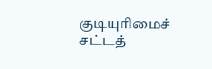குடியுரிமைச் சட்டத்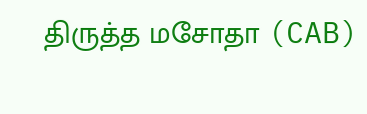திருத்த மசோதா (CAB)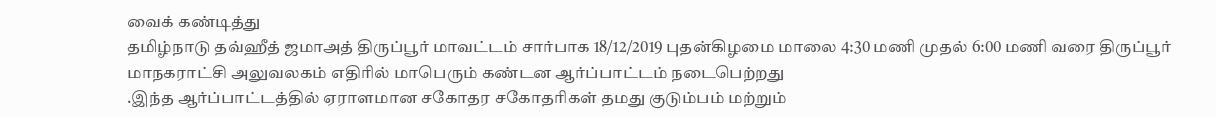வைக் கண்டித்து
தமிழ்நாடு தவ்ஹீத் ஜமாஅத் திருப்பூர் மாவட்டம் சார்பாக 18/12/2019 புதன்கிழமை மாலை 4:30 மணி முதல் 6:00 மணி வரை திருப்பூர் மாநகராட்சி அலுவலகம் எதிரில் மாபெரும் கண்டன ஆர்ப்பாட்டம் நடைபெற்றது
.இந்த ஆர்ப்பாட்டத்தில் ஏராளமான சகோதர சகோதரிகள் தமது குடும்பம் மற்றும்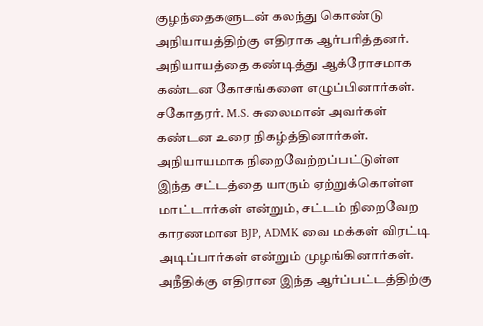குழந்தைகளுடன் கலந்து கொண்டு அநியாயத்திற்கு எதிராக ஆர்பரித்தனர்.
அநியாயத்தை கண்டித்து ஆக்ரோசமாக கண்டன கோசங்களை எழுப்பினார்கள்.
சகோதரர். M.S. சுலைமான் அவர்கள் கண்டன உரை நிகழ்த்தினார்கள்.
அநியாயமாக நிறைவேற்றப்பட்டுள்ள இந்த சட்டத்தை யாரும் ஏற்றுக்கொள்ள மாட்டார்கள் என்றும், சட்டம் நிறைவேற காரணமான BJP, ADMK வை மக்கள் விரட்டி அடிப்பார்கள் என்றும் முழங்கினார்கள்.
அநீதிக்கு எதிரான இந்த ஆர்ப்பட்டத்திற்கு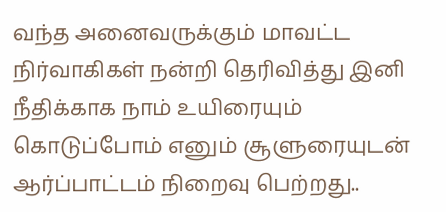வந்த அனைவருக்கும் மாவட்ட நிர்வாகிகள் நன்றி தெரிவித்து இனி நீதிக்காக நாம் உயிரையும் கொடுப்போம் எனும் சூளுரையுடன் ஆர்ப்பாட்டம் நிறைவு பெற்றது..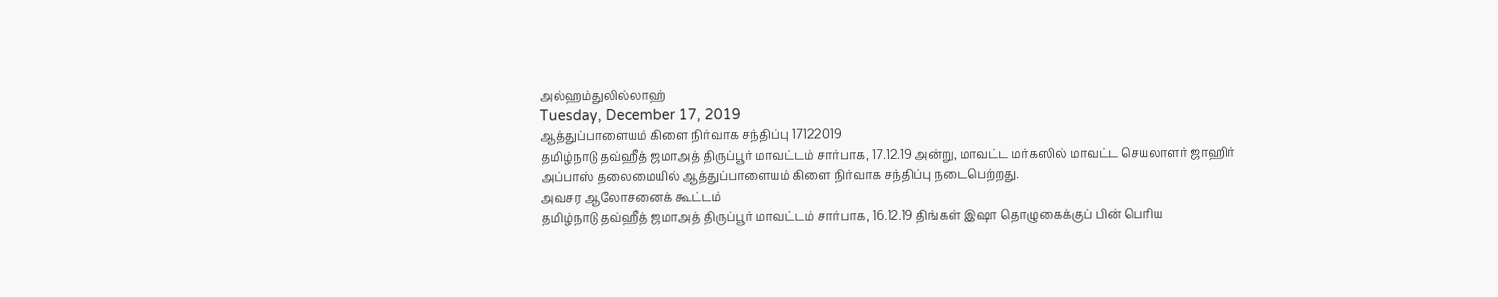அல்ஹம்துலில்லாஹ்
Tuesday, December 17, 2019
ஆத்துப்பாளையம் கிளை நிர்வாக சந்திப்பு 17122019
தமிழ்நாடு தவ்ஹீத் ஜமாஅத் திருப்பூர் மாவட்டம் சார்பாக, 17.12.19 அன்று, மாவட்ட மர்கஸில் மாவட்ட செயலாளர் ஜாஹிர் அப்பாஸ் தலைமையில் ஆத்துப்பாளையம் கிளை நிர்வாக சந்திப்பு நடைபெற்றது.
அவசர ஆலோசனைக் கூட்டம்
தமிழ்நாடு தவ்ஹீத் ஜமாஅத் திருப்பூர் மாவட்டம் சார்பாக, 16.12.19 திங்கள் இஷா தொழுகைக்குப் பின் பெரிய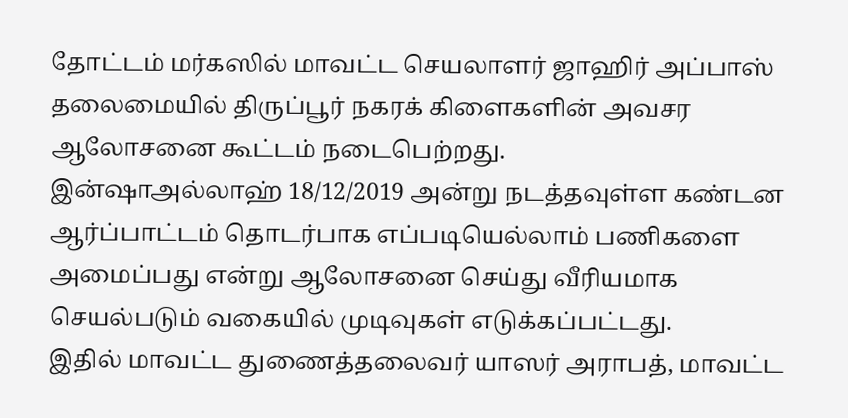தோட்டம் மர்கஸில் மாவட்ட செயலாளர் ஜாஹிர் அப்பாஸ் தலைமையில் திருப்பூர் நகரக் கிளைகளின் அவசர ஆலோசனை கூட்டம் நடைபெற்றது.
இன்ஷாஅல்லாஹ் 18/12/2019 அன்று நடத்தவுள்ள கண்டன ஆர்ப்பாட்டம் தொடர்பாக எப்படியெல்லாம் பணிகளை அமைப்பது என்று ஆலோசனை செய்து வீரியமாக செயல்படும் வகையில் முடிவுகள் எடுக்கப்பட்டது.
இதில் மாவட்ட துணைத்தலைவர் யாஸர் அராபத், மாவட்ட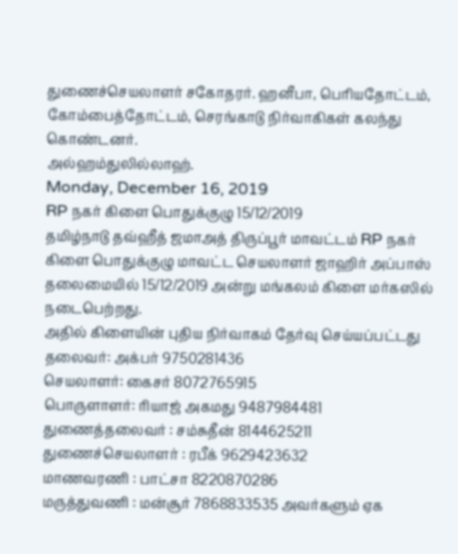துணைச்செயலாளர் சகோதரர். ஹனீபா, பெரியதோட்டம், கோம்பைத்தோட்டம், செரங்காடு நிர்வாகிகள் கலந்து கொண்டனர்.
அல்ஹம்துலில்லாஹ்.
Monday, December 16, 2019
RP நகர் கிளை பொதுக்குழு 15/12/2019
தமிழ்நாடு தவ்ஹீத் ஜமாஅத் திருப்பூர் மாவட்டம் RP நகர் கிளை பொதுக்குழு மாவட்ட செயலாளர் ஜாஹிர் அப்பாஸ் தலைமையில் 15/12/2019 அன்று மங்கலம் கிளை மர்கஸில் நடைபெற்றது.
அதில் கிளையின் புதிய நிர்வாகம் தேர்வு செய்யப்பட்டது
தலைவர்: அக்பர் 9750281436
செயலாளர்: கைசர் 8072765915
பொருளாளர்: ரியாஜ் அகமது 9487984481
துணைத்தலைவர் : சம்சுதீன் 8144625211
துணைச்செயலாளர் : ரபீக் 9629423632
மாணவரணி : பாட்சா 8220870286
மருத்துவணி : மன்சூர் 7868833535 அவர்களும் ஏக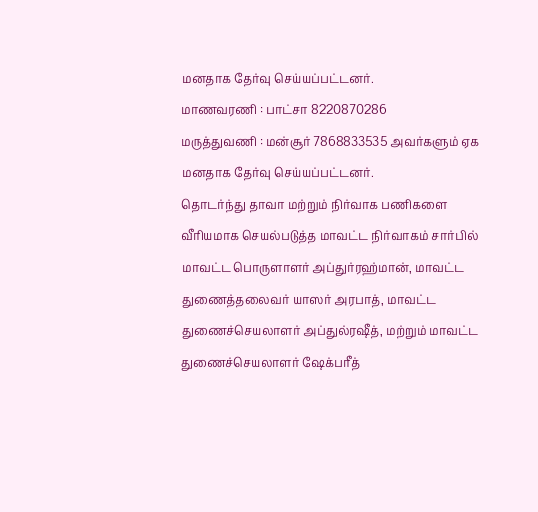மனதாக தேர்வு செய்யப்பட்டனர்.
மாணவரணி : பாட்சா 8220870286
மருத்துவணி : மன்சூர் 7868833535 அவர்களும் ஏக மனதாக தேர்வு செய்யப்பட்டனர்.
தொடர்ந்து தாவா மற்றும் நிர்வாக பணிகளை வீரியமாக செயல்படுத்த மாவட்ட நிர்வாகம் சார்பில்
மாவட்ட பொருளாளர் அப்துர்ரஹ்மான், மாவட்ட துணைத்தலைவர் யாஸர் அரபாத், மாவட்ட துணைச்செயலாளர் அப்துல்ரஷீத், மற்றும் மாவட்ட துணைச்செயலாளர் ஷேக்பரீத்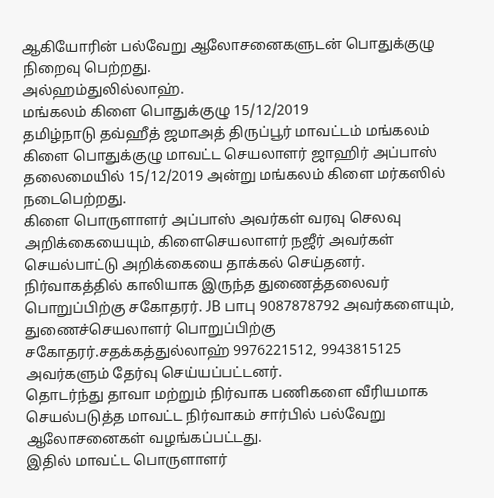ஆகியோரின் பல்வேறு ஆலோசனைகளுடன் பொதுக்குழு நிறைவு பெற்றது.
அல்ஹம்துலில்லாஹ்.
மங்கலம் கிளை பொதுக்குழு 15/12/2019
தமிழ்நாடு தவ்ஹீத் ஜமாஅத் திருப்பூர் மாவட்டம் மங்கலம் கிளை பொதுக்குழு மாவட்ட செயலாளர் ஜாஹிர் அப்பாஸ் தலைமையில் 15/12/2019 அன்று மங்கலம் கிளை மர்கஸில் நடைபெற்றது.
கிளை பொருளாளர் அப்பாஸ் அவர்கள் வரவு செலவு அறிக்கையையும், கிளைசெயலாளர் நஜீர் அவர்கள் செயல்பாட்டு அறிக்கையை தாக்கல் செய்தனர்.
நிர்வாகத்தில் காலியாக இருந்த துணைத்தலைவர் பொறுப்பிற்கு சகோதரர். JB பாபு 9087878792 அவர்களையும்,
துணைச்செயலாளர் பொறுப்பிற்கு சகோதரர்.சதக்கத்துல்லாஹ் 9976221512, 9943815125 அவர்களும் தேர்வு செய்யப்பட்டனர்.
தொடர்ந்து தாவா மற்றும் நிர்வாக பணிகளை வீரியமாக செயல்படுத்த மாவட்ட நிர்வாகம் சார்பில் பல்வேறு ஆலோசனைகள் வழங்கப்பட்டது.
இதில் மாவட்ட பொருளாளர்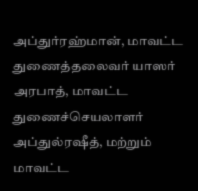அப்துர்ரஹ்மான், மாவட்ட துணைத்தலைவர் யாஸர் அரபாத், மாவட்ட துணைச்செயலாளர் அப்துல்ரஷீத், மற்றும் மாவட்ட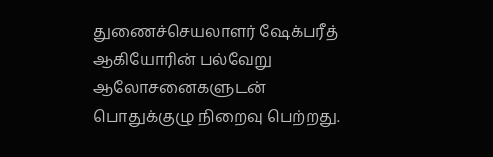துணைச்செயலாளர் ஷேக்பரீத் ஆகியோரின் பல்வேறு ஆலோசனைகளுடன் பொதுக்குழு நிறைவு பெற்றது.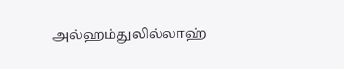அல்ஹம்துலில்லாஹ்